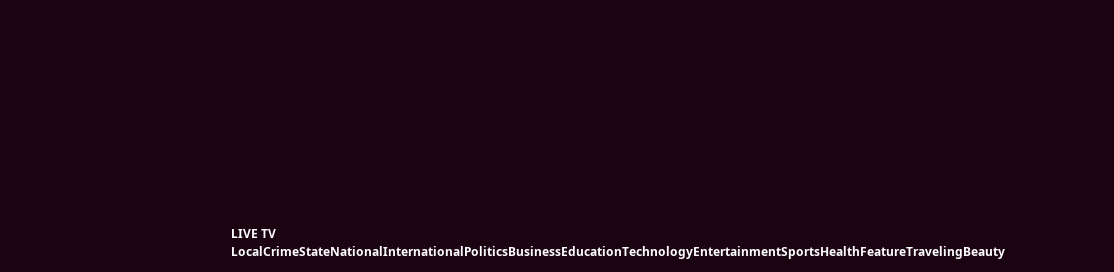LIVE TV LocalCrimeStateNationalInternationalPoliticsBusinessEducationTechnologyEntertainmentSportsHealthFeatureTravelingBeauty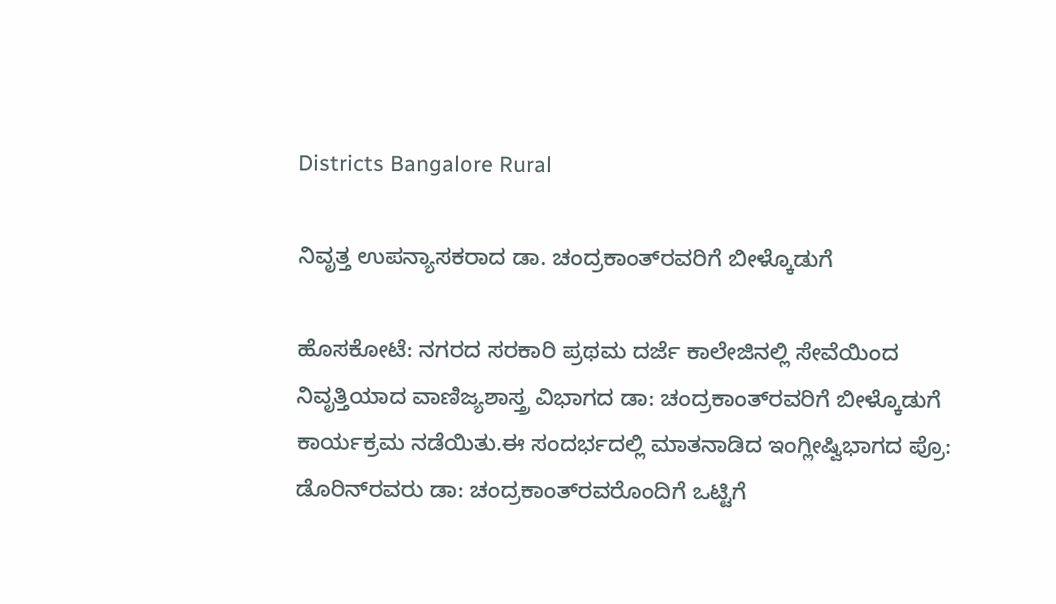Districts Bangalore Rural

ನಿವೃತ್ತ ಉಪನ್ಯಾಸಕರಾದ ಡಾ. ಚಂದ್ರಕಾಂತ್‍ರವರಿಗೆ ಬೀಳ್ಕೊಡುಗೆ

ಹೊಸಕೋಟೆ: ನಗರದ ಸರಕಾರಿ ಪ್ರಥಮ ದರ್ಜೆ ಕಾಲೇಜಿನಲ್ಲಿ ಸೇವೆಯಿಂದ ನಿವೃತ್ತಿಯಾದ ವಾಣಿಜ್ಯಶಾಸ್ತ್ರ ವಿಭಾಗದ ಡಾ: ಚಂದ್ರಕಾಂತ್‍ರವರಿಗೆ ಬೀಳ್ಕೊಡುಗೆ ಕಾರ್ಯಕ್ರಮ ನಡೆಯಿತು.ಈ ಸಂದರ್ಭದಲ್ಲಿ ಮಾತನಾಡಿದ ಇಂಗ್ಲೀಷ್ವಿಭಾಗದ ಪ್ರೊ: ಡೊರಿನ್‍ರವರು ಡಾ: ಚಂದ್ರಕಾಂತ್‍ರವರೊಂದಿಗೆ ಒಟ್ಟಿಗೆ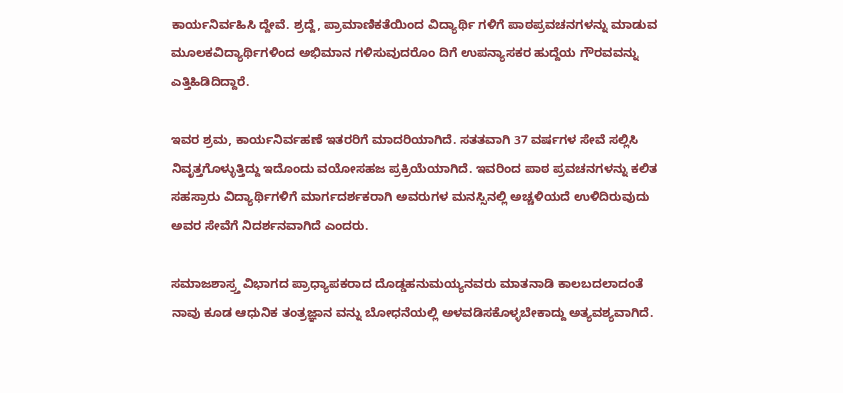ಕಾರ್ಯನಿರ್ವಹಿಸಿ ದ್ದೇವೆ. ಶ್ರದ್ದೆ, ಪ್ರಾಮಾಣಿಕತೆಯಿಂದ ವಿದ್ಯಾರ್ಥಿ ಗಳಿಗೆ ಪಾಠಪ್ರವಚನಗಳನ್ನು ಮಾಡುವ ಮೂಲಕವಿದ್ಯಾರ್ಥಿಗಳಿಂದ ಅಭಿಮಾನ ಗಳಿಸುವುದರೊಂ ದಿಗೆ ಉಪನ್ಯಾಸಕರ ಹುದ್ದೆಯ ಗೌರವವನ್ನು ಎತ್ತಿಹಿಡಿದಿದ್ದಾರೆ.

ಇವರ ಶ್ರಮ, ಕಾರ್ಯನಿರ್ವಹಣೆ ಇತರರಿಗೆ ಮಾದರಿಯಾಗಿದೆ. ಸತತವಾಗಿ 37 ವರ್ಷಗಳ ಸೇವೆ ಸಲ್ಲಿಸಿ ನಿವೃತ್ತಗೊಳ್ಳುತ್ತಿದ್ದು ಇದೊಂದು ವಯೋಸಹಜ ಪ್ರಕ್ರಿಯೆಯಾಗಿದೆ. ಇವರಿಂದ ಪಾಠ ಪ್ರವಚನಗಳನ್ನು ಕಲಿತ ಸಹಸ್ರಾರು ವಿದ್ಯಾರ್ಥಿಗಳಿಗೆ ಮಾರ್ಗದರ್ಶಕರಾಗಿ ಅವರುಗಳ ಮನಸ್ಸಿನಲ್ಲಿ ಅಚ್ಚಳಿಯದೆ ಉಳಿದಿರುವುದು ಅವರ ಸೇವೆಗೆ ನಿದರ್ಶನವಾಗಿದೆ ಎಂದರು.

ಸಮಾಜಶಾಸ್ರ್ತ ವಿಭಾಗದ ಪ್ರಾಧ್ಯಾಪಕರಾದ ದೊಡ್ಡಹನುಮಯ್ಯನವರು ಮಾತನಾಡಿ ಕಾಲಬದಲಾದಂತೆ ನಾವು ಕೂಡ ಆಧುನಿಕ ತಂತ್ರಜ್ಞಾನ ವನ್ನು ಬೋಧನೆಯಲ್ಲಿ ಅಳವಡಿಸಕೊಳ್ಳಬೇಕಾದ್ದು ಅತ್ಯವಶ್ಯವಾಗಿದೆ.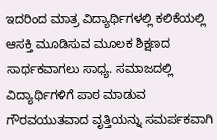ಇದರಿಂದ ಮಾತ್ರ ವಿದ್ಯಾರ್ಥಿಗಳಲ್ಲಿ ಕಲಿಕೆಯಲ್ಲಿ ಆಸಕ್ತಿ ಮೂಡಿಸುವ ಮೂಲಕ ಶಿಕ್ಷಣದ ಸಾರ್ಥಕವಾಗಲು ಸಾಧ್ಯ. ಸಮಾಜದಲ್ಲಿ ವಿದ್ಯಾರ್ಥಿಗಳಿಗೆ ಪಾಠ ಮಾಡುವ ಗೌರವಯುತವಾದ ವೃತ್ತಿಯನ್ನು ಸಮರ್ಪಕವಾಗಿ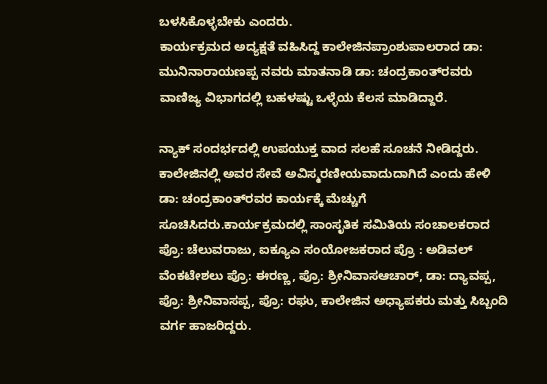ಬಳಸಿಕೊಳ್ಳಬೇಕು ಎಂದರು.
ಕಾರ್ಯಕ್ರಮದ ಅದ್ಯಕ್ಷತೆ ವಹಿಸಿದ್ದ ಕಾಲೇಜಿನಪ್ರಾಂಶುಪಾಲರಾದ ಡಾ: ಮುನಿನಾರಾಯಣಪ್ಪ ನವರು ಮಾತನಾಡಿ ಡಾ: ಚಂದ್ರಕಾಂತ್‍ರವರು ವಾಣಿಜ್ಯ ವಿಭಾಗದಲ್ಲಿ ಬಹಳಷ್ಟು ಒಳ್ಳೆಯ ಕೆಲಸ ಮಾಡಿದ್ದಾರೆ.

ನ್ಯಾಕ್ ಸಂದರ್ಭದಲ್ಲಿ ಉಪಯುಕ್ತ ವಾದ ಸಲಹೆ ಸೂಚನೆ ನೀಡಿದ್ದರು. ಕಾಲೇಜಿನಲ್ಲಿ ಅವರ ಸೇವೆ ಅವಿಸ್ಮರಣೀಯವಾದುದಾಗಿದೆ ಎಂದು ಹೇಳಿ ಡಾ: ಚಂದ್ರಕಾಂತ್‍ರವರ ಕಾರ್ಯಕ್ಕೆ ಮೆಚ್ಚುಗೆ ಸೂಚಿಸಿದರು.ಕಾರ್ಯಕ್ರಮದಲ್ಲಿ ಸಾಂಸೃತಿಕ ಸಮಿತಿಯ ಸಂಚಾಲಕರಾದ ಪ್ರೊ: ಚೆಲುವರಾಜು, ಐಕ್ಯೂಎ ಸಂಯೋಜಕರಾದ ಪ್ರೊ : ಅಡಿವಲ್ ವೆಂಕಟೇಶಲು ಪ್ರೊ: ಈರಣ್ಣ, ಪ್ರೊ: ಶ್ರೀನಿವಾಸಆಚಾರ್, ಡಾ: ದ್ಯಾವಪ್ಪ, ಪ್ರೊ: ಶ್ರೀನಿವಾಸಪ್ಪ, ಪ್ರೊ: ರಘು, ಕಾಲೇಜಿನ ಅಧ್ಯಾಪಕರು ಮತ್ತು ಸಿಬ್ಬಂದಿ ವರ್ಗ ಹಾಜರಿದ್ದರು.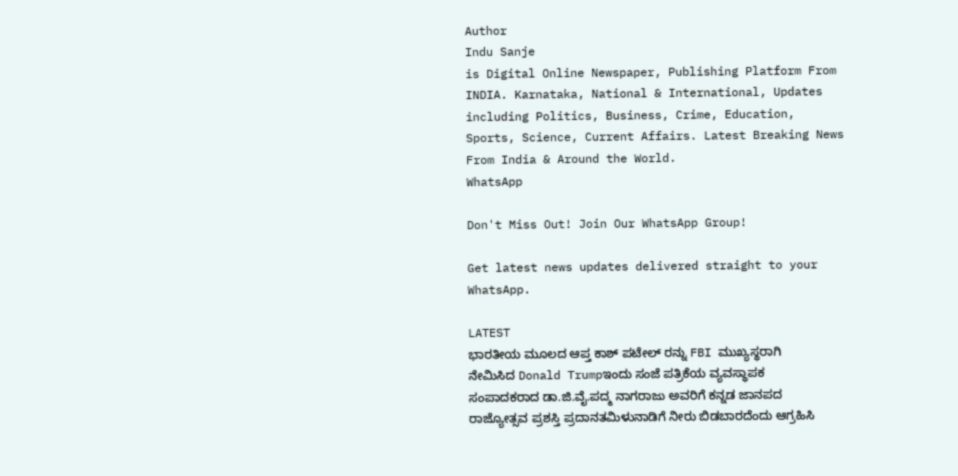Author
Indu Sanje
is Digital Online Newspaper, Publishing Platform From INDIA. Karnataka, National & International, Updates including Politics, Business, Crime, Education, Sports, Science, Current Affairs. Latest Breaking News From India & Around the World.
WhatsApp

Don't Miss Out! Join Our WhatsApp Group!

Get latest news updates delivered straight to your WhatsApp.

LATEST
ಭಾರತೀಯ ಮೂಲದ ಆಪ್ತ ಕಾಶ್ ಪಟೇಲ್ ರನ್ನು FBI ಮುಖ್ಯಸ್ಥರಾಗಿ ನೇಮಿಸಿದ Donald Trumpಇಂದು ಸಂಜೆ ಪತ್ರಿಕೆಯ ವ್ಯವಸ್ಥಾಪಕ ಸಂಪಾದಕರಾದ ಡಾ.ಜಿ.ವೈ.ಪದ್ಮ ನಾಗರಾಜು ಅವರಿಗೆ ಕನ್ನಡ ಜಾನಪದ ರಾಜ್ಯೋತ್ಸವ ಪ್ರಶಸ್ತಿ ಪ್ರದಾನತಮಿಳುನಾಡಿಗೆ ನೀರು ಬಿಡಬಾರದೆಂದು ಆಗ್ರಹಿಸಿ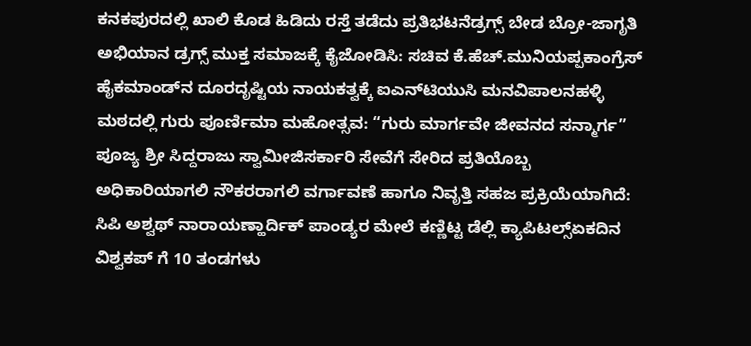ಕನಕಪುರದಲ್ಲಿ ಖಾಲಿ ಕೊಡ ಹಿಡಿದು ರಸ್ತೆ ತಡೆದು ಪ್ರತಿಭಟನೆಡ್ರಗ್ಸ್ ಬೇಡ ಬ್ರೋ-ಜಾಗೃತಿ ಅಭಿಯಾನ ಡ್ರಗ್ಸ್ ಮುಕ್ತ ಸಮಾಜಕ್ಕೆ ಕೈಜೋಡಿಸಿ: ಸಚಿವ ಕೆ.ಹೆಚ್.ಮುನಿಯಪ್ಪಕಾಂಗ್ರೆಸ್ ಹೈಕಮಾಂಡ್‌ನ ದೂರದೃಷ್ಟಿಯ ನಾಯಕತ್ವಕ್ಕೆ ಐಎನ್‌ಟಿಯುಸಿ ಮನವಿಪಾಲನಹಳ್ಳಿ ಮಠದಲ್ಲಿ ಗುರು ಪೂರ್ಣಿಮಾ ಮಹೋತ್ಸವ: “ಗುರು ಮಾರ್ಗವೇ ಜೀವನದ ಸನ್ಮಾರ್ಗ” ಪೂಜ್ಯ ಶ್ರೀ ಸಿದ್ದರಾಜು ಸ್ವಾಮೀಜಿಸರ್ಕಾರಿ ಸೇವೆಗೆ ಸೇರಿದ ಪ್ರತಿಯೊಬ್ಬ ಅಧಿಕಾರಿಯಾಗಲಿ ನೌಕರರಾಗಲಿ ವರ್ಗಾವಣೆ ಹಾಗೂ ನಿವೃತ್ತಿ ಸಹಜ ಪ್ರಕ್ರಿಯೆಯಾಗಿದೆ: ಸಿಪಿ ಅಶ್ವಥ್ ನಾರಾಯಣ್ಹಾರ್ದಿಕ್ ಪಾಂಡ್ಯರ ಮೇಲೆ ಕಣ್ಣಿಟ್ಟ ಡೆಲ್ಲಿ ಕ್ಯಾಪಿಟಲ್ಸ್ಏಕದಿನ ವಿಶ್ವಕಪ್ ಗೆ 10 ತಂಡಗಳು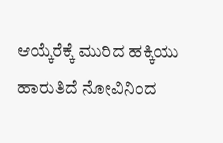ಆಯ್ಕೆರೆಕ್ಕೆ ಮುರಿದ ಹಕ್ಕಿಯು ಹಾರುತಿದೆ ನೋವಿನಿಂದ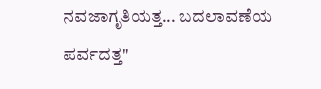ನವಜಾಗೃತಿಯತ್ತ... ಬದಲಾವಣೆಯ ಪರ್ವದತ್ತ"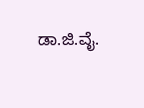ಡಾ.ಜಿ.ವೈ.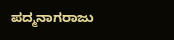ಪದ್ಮನಾಗರಾಜು